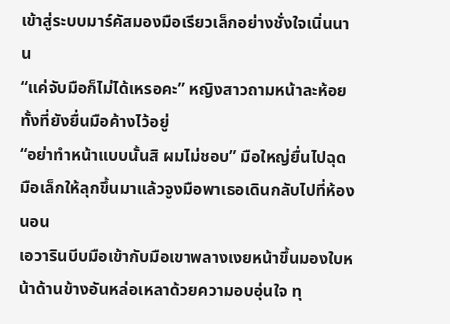เข้าสู่ระบบมาร์คัสมองมือเรียวเล็กอย่างชั่งใจเนิ่นนาน
“แค่จับมือก็ไม่ได้เหรอคะ” หญิงสาวถามหน้าละห้อยทั้งที่ยังยื่นมือค้างไว้อยู่
“อย่าทำหน้าแบบนั้นสิ ผมไม่ชอบ” มือใหญ่ยื่นไปฉุดมือเล็กให้ลุกขึ้นมาแล้วจูงมือพาเธอเดินกลับไปที่ห้องนอน
เอวารินบีบมือเข้ากับมือเขาพลางเงยหน้าขึ้นมองใบหน้าด้านข้างอันหล่อเหลาด้วยความอบอุ่นใจ ทุ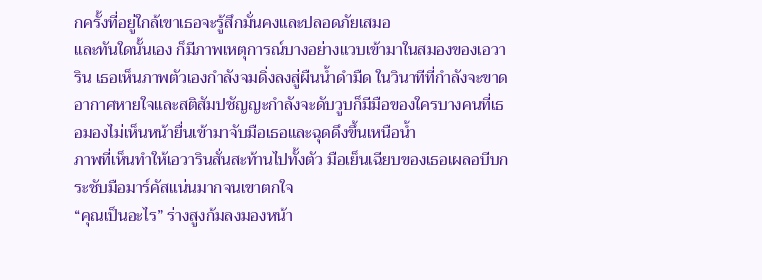กครั้งที่อยู่ใกล้เขาเธอจะรู้สึกมั่นคงและปลอดภัยเสมอ
และทันใดนั้นเอง ก็มีภาพเหตุการณ์บางอย่างแวบเข้ามาในสมองของเอวาริน เธอเห็นภาพตัวเองกำลังจมดิ่งลงสู่ผืนน้ำดำมืด ในวินาทีที่กำลังจะขาดอากาศหายใจและสติสัมปชัญญะกำลังจะดับวูบก็มีมือของใครบางคนที่เธอมองไม่เห็นหน้ายื่นเข้ามาจับมือเธอและฉุดดึงขึ้นเหนือน้ำ
ภาพที่เห็นทำให้เอวารินสั่นสะท้านไปทั้งตัว มือเย็นเฉียบของเธอเผลอบีบกระชับมือมาร์คัสแน่นมากจนเขาตกใจ
“คุณเป็นอะไร” ร่างสูงก้มลงมองหน้า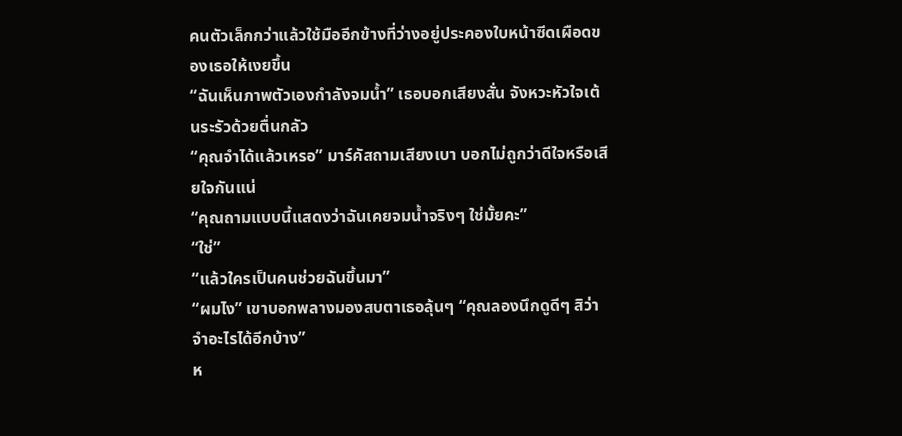คนตัวเล็กกว่าแล้วใช้มืออีกข้างที่ว่างอยู่ประคองใบหน้าซีดเผือดของเธอให้เงยขึ้น
“ฉันเห็นภาพตัวเองกำลังจมน้ำ” เธอบอกเสียงสั่น จังหวะหัวใจเต้นระรัวด้วยตื่นกลัว
“คุณจำได้แล้วเหรอ” มาร์คัสถามเสียงเบา บอกไม่ถูกว่าดีใจหรือเสียใจกันแน่
“คุณถามแบบนี้แสดงว่าฉันเคยจมน้ำจริงๆ ใช่มั้ยคะ”
“ใช่”
“แล้วใครเป็นคนช่วยฉันขึ้นมา”
“ผมไง” เขาบอกพลางมองสบตาเธอลุ้นๆ “คุณลองนึกดูดีๆ สิว่าจำอะไรได้อีกบ้าง”
ห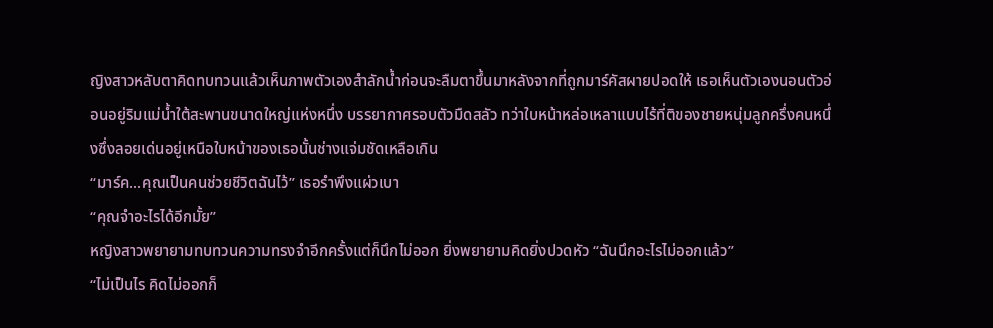ญิงสาวหลับตาคิดทบทวนแล้วเห็นภาพตัวเองสำลักน้ำก่อนจะลืมตาขึ้นมาหลังจากที่ถูกมาร์คัสผายปอดให้ เธอเห็นตัวเองนอนตัวอ่อนอยู่ริมแม่น้ำใต้สะพานขนาดใหญ่แห่งหนึ่ง บรรยากาศรอบตัวมืดสลัว ทว่าใบหน้าหล่อเหลาแบบไร้ที่ติของชายหนุ่มลูกครึ่งคนหนึ่งซึ่งลอยเด่นอยู่เหนือใบหน้าของเธอนั้นช่างแจ่มชัดเหลือเกิน
“มาร์ค...คุณเป็นคนช่วยชีวิตฉันไว้” เธอรำพึงแผ่วเบา
“คุณจำอะไรได้อีกมั้ย”
หญิงสาวพยายามทบทวนความทรงจำอีกครั้งแต่ก็นึกไม่ออก ยิ่งพยายามคิดยิ่งปวดหัว “ฉันนึกอะไรไม่ออกแล้ว”
“ไม่เป็นไร คิดไม่ออกก็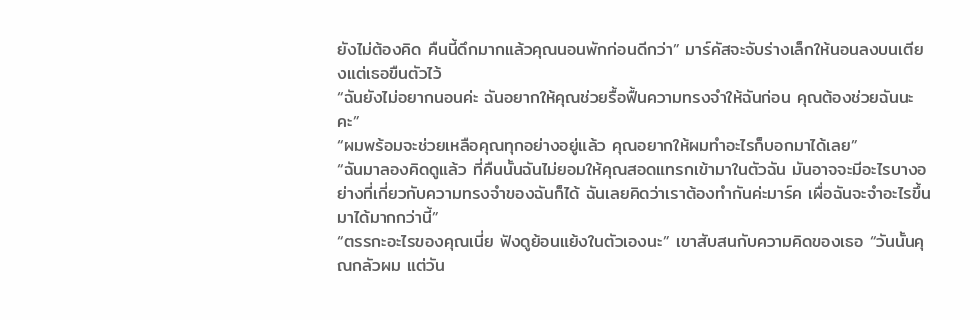ยังไม่ต้องคิด คืนนี้ดึกมากแล้วคุณนอนพักก่อนดีกว่า” มาร์คัสจะจับร่างเล็กให้นอนลงบนเตียงแต่เธอขืนตัวไว้
“ฉันยังไม่อยากนอนค่ะ ฉันอยากให้คุณช่วยรื้อฟื้นความทรงจำให้ฉันก่อน คุณต้องช่วยฉันนะคะ”
“ผมพร้อมจะช่วยเหลือคุณทุกอย่างอยู่แล้ว คุณอยากให้ผมทำอะไรก็บอกมาได้เลย”
“ฉันมาลองคิดดูแล้ว ที่คืนนั้นฉันไม่ยอมให้คุณสอดแทรกเข้ามาในตัวฉัน มันอาจจะมีอะไรบางอย่างที่เกี่ยวกับความทรงจำของฉันก็ได้ ฉันเลยคิดว่าเราต้องทำกันค่ะมาร์ค เผื่อฉันจะจำอะไรขึ้นมาได้มากกว่านี้”
“ตรรกะอะไรของคุณเนี่ย ฟังดูย้อนแย้งในตัวเองนะ” เขาสับสนกับความคิดของเธอ “วันนั้นคุณกลัวผม แต่วัน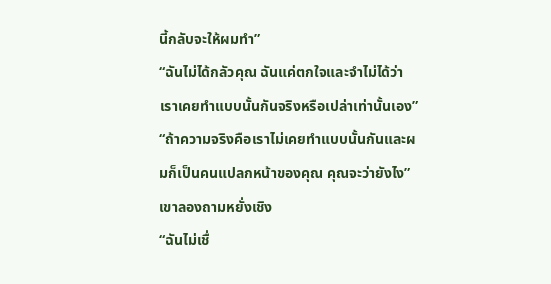นี้กลับจะให้ผมทำ”
“ฉันไม่ได้กลัวคุณ ฉันแค่ตกใจและจำไม่ได้ว่าเราเคยทำแบบนั้นกันจริงหรือเปล่าเท่านั้นเอง”
“ถ้าความจริงคือเราไม่เคยทำแบบนั้นกันและผมก็เป็นคนแปลกหน้าของคุณ คุณจะว่ายังไง” เขาลองถามหยั่งเชิง
“ฉันไม่เชื่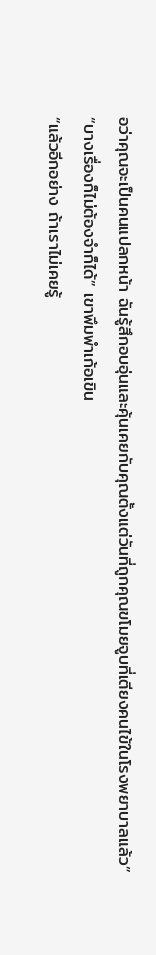อว่าคุณจะเป็นคนแปลกหน้า ฉันรู้สึกอบอุ่นและคุ้นเคยกับคุณตั้งแต่วันที่ถูกคุณขโมยจูบที่เตียงคนไข้ในโรงพยาบาลแล้ว”
“บางเรื่องก็ไม่ต้องจำก็ได้” เขาพึมพำเก้อเขิน
“แล้วอีกอย่าง ถ้าเราไม่เคยรู้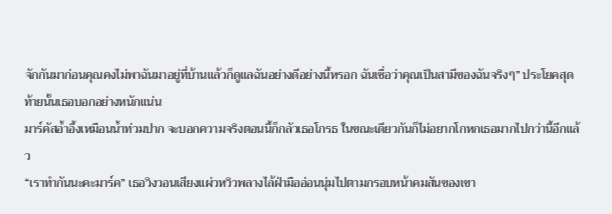จักกันมาก่อนคุณคงไม่พาฉันมาอยู่ที่บ้านแล้วก็ดูแลฉันอย่างดีอย่างนี้หรอก ฉันเชื่อว่าคุณเป็นสามีของฉันจริงๆ” ประโยคสุดท้ายนั้นเธอบอกอย่างหนักแน่น
มาร์คัสอ้ำอึ้งเหมือนน้ำท่วมปาก จะบอกความจริงตอนนี้ก็กลัวเธอโกรธ ในขณะเดียวกันก็ไม่อยากโกหกเธอมากไปกว่านี้อีกแล้ว
“เราทำกันนะคะมาร์ค” เธอวิงวอนเสียงแผ่วหวิวพลางไล้ฝ่ามืออ่อนนุ่มไปตามกรอบหน้าคมสันของเขา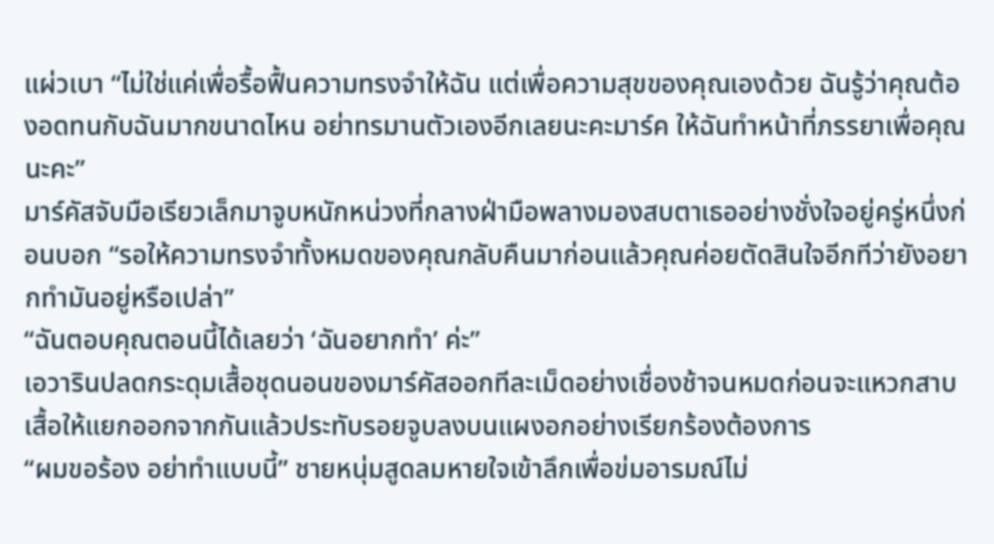แผ่วเบา “ไม่ใช่แค่เพื่อรื้อฟื้นความทรงจำให้ฉัน แต่เพื่อความสุขของคุณเองด้วย ฉันรู้ว่าคุณต้องอดทนกับฉันมากขนาดไหน อย่าทรมานตัวเองอีกเลยนะคะมาร์ค ให้ฉันทำหน้าที่ภรรยาเพื่อคุณนะคะ”
มาร์คัสจับมือเรียวเล็กมาจูบหนักหน่วงที่กลางฝ่ามือพลางมองสบตาเธออย่างชั่งใจอยู่ครู่หนึ่งก่อนบอก “รอให้ความทรงจำทั้งหมดของคุณกลับคืนมาก่อนแล้วคุณค่อยตัดสินใจอีกทีว่ายังอยากทำมันอยู่หรือเปล่า”
“ฉันตอบคุณตอนนี้ได้เลยว่า ‘ฉันอยากทำ’ ค่ะ”
เอวารินปลดกระดุมเสื้อชุดนอนของมาร์คัสออกทีละเม็ดอย่างเชื่องช้าจนหมดก่อนจะแหวกสาบเสื้อให้แยกออกจากกันแล้วประทับรอยจูบลงบนแผงอกอย่างเรียกร้องต้องการ
“ผมขอร้อง อย่าทำแบบนี้” ชายหนุ่มสูดลมหายใจเข้าลึกเพื่อข่มอารมณ์ไม่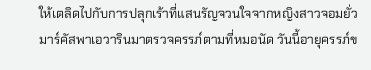ให้เตลิดไปกับการปลุกเร้าที่แสนรัญจวนใจจากหญิงสาวจอมยั่ว
มาร์คัสพาเอวารินมาตรวจครรภ์ตามที่หมอนัด วันนี้อายุครรภ์ข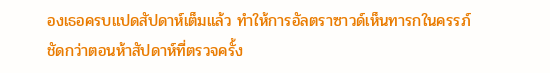องเธอครบแปดสัปดาห์เต็มแล้ว ทำให้การอัลตราซาวด์เห็นทารกในครรภ์ชัดกว่าตอนห้าสัปดาห์ที่ตรวจครั้ง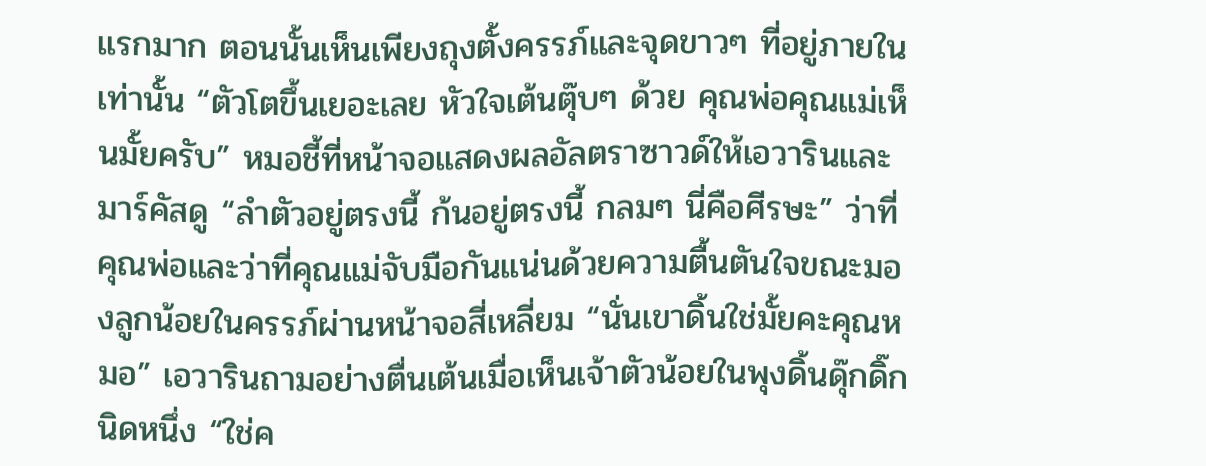แรกมาก ตอนนั้นเห็นเพียงถุงตั้งครรภ์และจุดขาวๆ ที่อยู่ภายในเท่านั้น “ตัวโตขึ้นเยอะเลย หัวใจเต้นตุ๊บๆ ด้วย คุณพ่อคุณแม่เห็นมั้ยครับ” หมอชี้ที่หน้าจอแสดงผลอัลตราซาวด์ให้เอวารินและมาร์คัสดู “ลำตัวอยู่ตรงนี้ ก้นอยู่ตรงนี้ กลมๆ นี่คือศีรษะ” ว่าที่คุณพ่อและว่าที่คุณแม่จับมือกันแน่นด้วยความตื้นตันใจขณะมองลูกน้อยในครรภ์ผ่านหน้าจอสี่เหลี่ยม “นั่นเขาดิ้นใช่มั้ยคะคุณหมอ” เอวารินถามอย่างตื่นเต้นเมื่อเห็นเจ้าตัวน้อยในพุงดิ้นดุ๊กดิ๊กนิดหนึ่ง “ใช่ค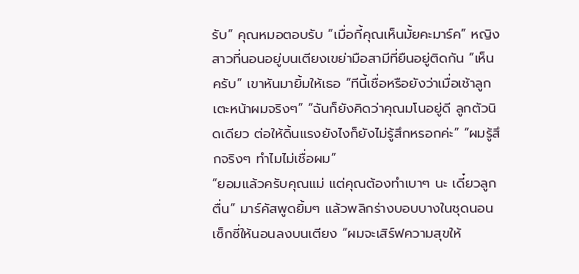รับ” คุณหมอตอบรับ “เมื่อกี้คุณเห็นมั้ยคะมาร์ค” หญิงสาวที่นอนอยู่บนเตียงเขย่ามือสามีที่ยืนอยู่ติดกัน “เห็นครับ” เขาหันมายิ้มให้เธอ “ทีนี้เชื่อหรือยังว่าเมื่อเช้าลูกเตะหน้าผมจริงๆ” “ฉันก็ยังคิดว่าคุณมโนอยู่ดี ลูกตัวนิดเดียว ต่อให้ดิ้นแรงยังไงก็ยังไม่รู้สึกหรอกค่ะ” “ผมรู้สึกจริงๆ ทำไมไม่เชื่อผม”
“ยอมแล้วครับคุณแม่ แต่คุณต้องทำเบาๆ นะ เดี๋ยวลูกตื่น” มาร์คัสพูดยิ้มๆ แล้วพลิกร่างบอบบางในชุดนอนเซ็กซี่ให้นอนลงบนเตียง “ผมจะเสิร์ฟความสุขให้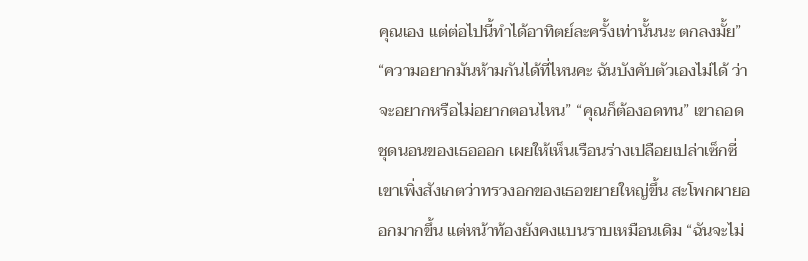คุณเอง แต่ต่อไปนี้ทำได้อาทิตย์ละครั้งเท่านั้นนะ ตกลงมั้ย” “ความอยากมันห้ามกันได้ที่ไหนคะ ฉันบังคับตัวเองไม่ได้ ว่าจะอยากหรือไม่อยากตอนไหน” “คุณก็ต้องอดทน” เขาถอดชุดนอนของเธอออก เผยให้เห็นเรือนร่างเปลือยเปล่าเซ็กซี่ เขาเพิ่งสังเกตว่าทรวงอกของเธอขยายใหญ่ขึ้น สะโพกผายออกมากขึ้น แต่หน้าท้องยังคงแบนราบเหมือนเดิม “ฉันจะไม่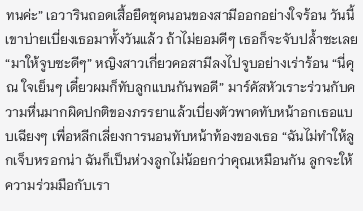ทนค่ะ” เอวารินถอดเสื้อยืดชุดนอนของสามีออกอย่างใจร้อน วันนี้เขาบ่ายเบี่ยงเธอมาทั้งวันแล้ว ถ้าไม่ยอมดีๆ เธอก็จะจับปล้ำซะเลย “มาให้จูบซะดีๆ” หญิงสาวเกี่ยวคอสามีลงไปจูบอย่างเร่าร้อน “นี่คุณ ใจเย็นๆ เดี๋ยวผมก็ทับลูกแบนกันพอดี” มาร์คัสหัวเราะร่วนกับความหื่นมากผิดปกติของภรรยาแล้วเบี่ยงตัวพาดทับหน้าอกเธอแบบเฉียงๆ เพื่อหลีกเลี่ยงการนอนทับหน้าท้องของเธอ “ฉันไม่ทำให้ลูกเจ็บหรอกน่า ฉันก็เป็นห่วงลูกไม่น้อยกว่าคุณเหมือนกัน ลูกจะให้ความร่วมมือกับเรา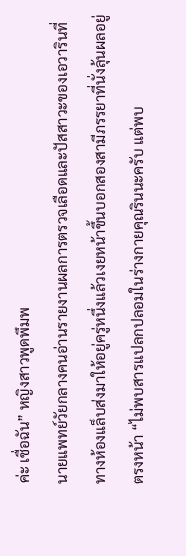ค่ะ เชื่อฉัน” หญิงสาวพูดพึมพ
นายแพทย์วัยกลางคนอ่านรายงานผลการตรวจเลือดและปัสสาวะของเอวารินที่ทางห้องแล็บส่งมาให้อยู่ครู่หนึ่งแล้วเงยหน้าขึ้นบอกสองสามีภรรยาที่นั่งลุ้นผลอยู่ตรงหน้า “ไม่พบสารแปลกปลอมในร่างกายคุณรินนะครับ แต่พบ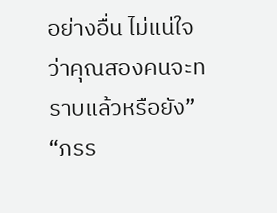อย่างอื่น ไม่แน่ใจว่าคุณสองคนจะทราบแล้วหรือยัง” “ภรร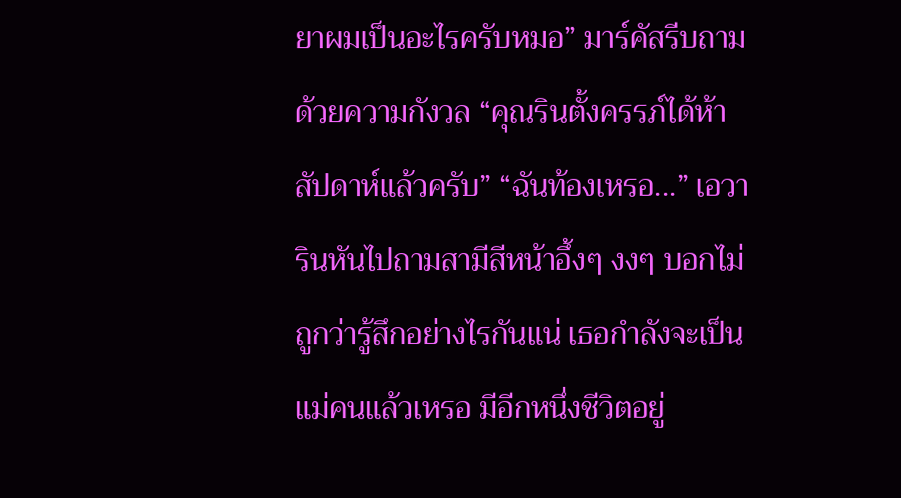ยาผมเป็นอะไรครับหมอ” มาร์คัสรีบถามด้วยความกังวล “คุณรินตั้งครรภ์ได้ห้าสัปดาห์แล้วครับ” “ฉันท้องเหรอ...” เอวารินหันไปถามสามีสีหน้าอึ้งๆ งงๆ บอกไม่ถูกว่ารู้สึกอย่างไรกันแน่ เธอกำลังจะเป็นแม่คนแล้วเหรอ มีอีกหนึ่งชีวิตอยู่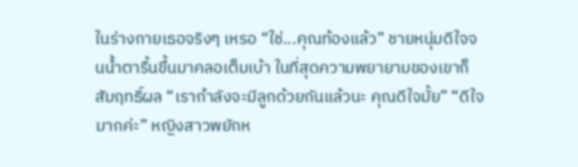ในร่างกายเธอจริงๆ เหรอ “ใช่...คุณท้องแล้ว” ชายหนุ่มดีใจจนน้ำตารื้นขึ้นมาคลอเต็มเบ้า ในที่สุดความพยายามของเขาก็สัมฤทธิ์ผล “เรากำลังจะมีลูกด้วยกันแล้วนะ คุณดีใจมั้ย” “ดีใจมากค่ะ” หญิงสาวพยักห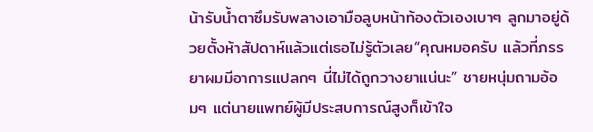น้ารับน้ำตาซึมรับพลางเอามือลูบหน้าท้องตัวเองเบาๆ ลูกมาอยู่ด้วยตั้งห้าสัปดาห์แล้วแต่เธอไม่รู้ตัวเลย“คุณหมอครับ แล้วที่ภรรยาผมมีอาการแปลกๆ นี่ไม่ได้ถูกวางยาแน่นะ” ชายหนุ่มถามอ้อมๆ แต่นายแพทย์ผู้มีประสบการณ์สูงก็เข้าใจ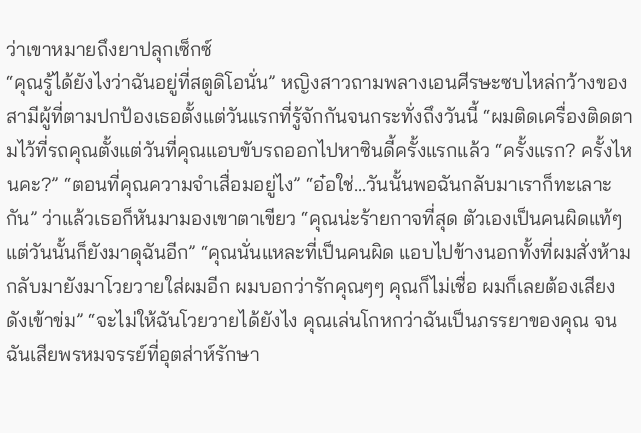ว่าเขาหมายถึงยาปลุกเซ็กซ์
“คุณรู้ได้ยังไงว่าฉันอยู่ที่สตูดิโอนั่น” หญิงสาวถามพลางเอนศีรษะซบไหล่กว้างของสามีผู้ที่ตามปกป้องเธอตั้งแต่วันแรกที่รู้จักกันจนกระทั่งถึงวันนี้ “ผมติดเครื่องติดตามไว้ที่รถคุณตั้งแต่วันที่คุณแอบขับรถออกไปหาซินดี้ครั้งแรกแล้ว “ครั้งแรก? ครั้งไหนคะ?” “ตอนที่คุณความจำเสื่อมอยู่ไง” “อ๋อใช่...วันนั้นพอฉันกลับมาเราก็ทะเลาะกัน” ว่าแล้วเธอก็หันมามองเขาตาเขียว “คุณน่ะร้ายกาจที่สุด ตัวเองเป็นคนผิดแท้ๆ แต่วันนั้นก็ยังมาดุฉันอีก” “คุณนั่นแหละที่เป็นคนผิด แอบไปข้างนอกทั้งที่ผมสั่งห้าม กลับมายังมาโวยวายใส่ผมอีก ผมบอกว่ารักคุณๆๆ คุณก็ไม่เชื่อ ผมก็เลยต้องเสียงดังเข้าข่ม” “จะไม่ให้ฉันโวยวายได้ยังไง คุณเล่นโกหกว่าฉันเป็นภรรยาของคุณ จนฉันเสียพรหมจรรย์ที่อุตส่าห์รักษา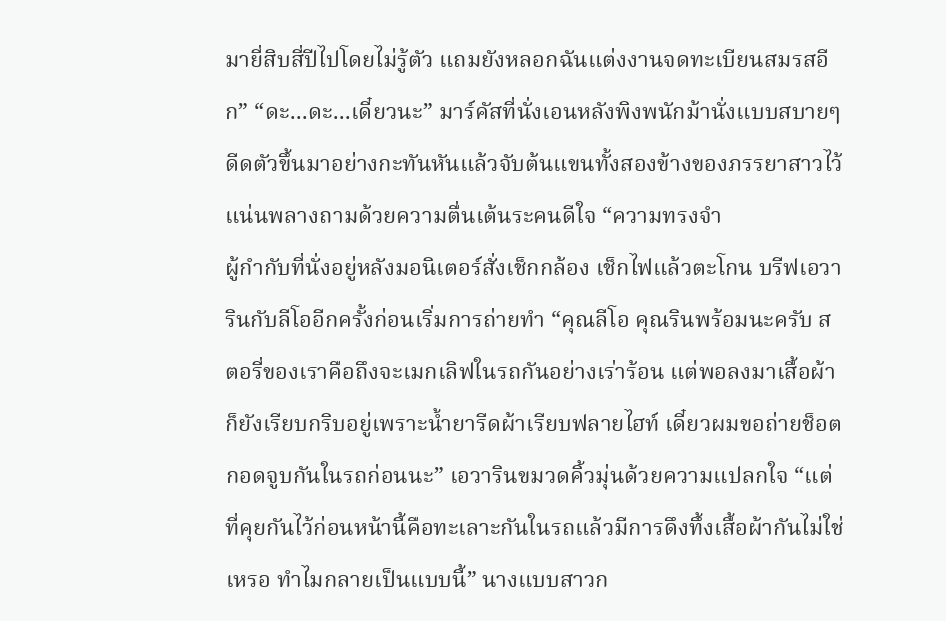มายี่สิบสี่ปีไปโดยไม่รู้ตัว แถมยังหลอกฉันแต่งงานจดทะเบียนสมรสอีก” “ดะ...ดะ...เดี๋ยวนะ” มาร์คัสที่นั่งเอนหลังพิงพนักม้านั่งแบบสบายๆ ดีดตัวขึ้นมาอย่างกะทันหันแล้วจับต้นแขนทั้งสองข้างของภรรยาสาวไว้แน่นพลางถามด้วยความตื่นเต้นระคนดีใจ “ความทรงจำ
ผู้กำกับที่นั่งอยู่หลังมอนิเตอร์สั่งเช็กกล้อง เช็กไฟแล้วตะโกน บรีฟเอวารินกับลีโออีกครั้งก่อนเริ่มการถ่ายทำ “คุณลีโอ คุณรินพร้อมนะครับ สตอรี่ของเราคือถึงจะเมกเลิฟในรถกันอย่างเร่าร้อน แต่พอลงมาเสื้อผ้าก็ยังเรียบกริบอยู่เพราะน้ำยารีดผ้าเรียบฟลายไฮท์ เดี๋ยวผมขอถ่ายช็อตกอดจูบกันในรถก่อนนะ” เอวารินขมวดคิ้วมุ่นด้วยความแปลกใจ “แต่ที่คุยกันไว้ก่อนหน้านี้คือทะเลาะกันในรถแล้วมีการดึงทึ้งเสื้อผ้ากันไม่ใช่เหรอ ทำไมกลายเป็นแบบนี้” นางแบบสาวก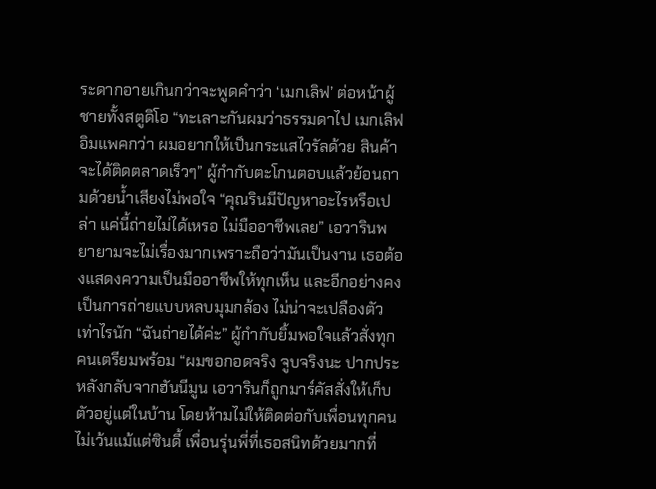ระดากอายเกินกว่าจะพูดคำว่า ‘เมกเลิฟ’ ต่อหน้าผู้ชายทั้งสตูดิโอ “ทะเลาะกันผมว่าธรรมดาไป เมกเลิฟอิมแพคกว่า ผมอยากให้เป็นกระแสไวรัลด้วย สินค้าจะได้ติดตลาดเร็วๆ” ผู้กำกับตะโกนตอบแล้วย้อนถามด้วยน้ำเสียงไม่พอใจ “คุณรินมีปัญหาอะไรหรือเปล่า แค่นี้ถ่ายไม่ได้เหรอ ไม่มืออาชีพเลย” เอวารินพยายามจะไม่เรื่องมากเพราะถือว่ามันเป็นงาน เธอต้องแสดงความเป็นมืออาชีพให้ทุกเห็น และอีกอย่างคงเป็นการถ่ายแบบหลบมุมกล้อง ไม่น่าจะเปลืองตัวเท่าไรนัก “ฉันถ่ายได้ค่ะ” ผู้กำกับยิ้มพอใจแล้วสั่งทุกคนเตรียมพร้อม “ผมขอกอดจริง จูบจริงนะ ปากประ
หลังกลับจากฮันนีมูน เอวารินก็ถูกมาร์คัสสั่งให้เก็บตัวอยู่แต่ในบ้าน โดยห้ามไม่ให้ติดต่อกับเพื่อนทุกคนไม่เว้นแม้แต่ซินดี้ เพื่อนรุ่นพี่ที่เธอสนิทด้วยมากที่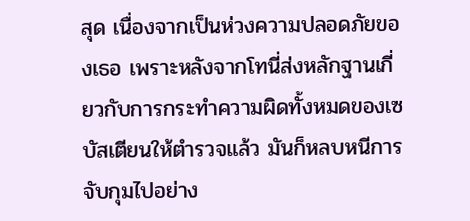สุด เนื่องจากเป็นห่วงความปลอดภัยของเธอ เพราะหลังจากโทนี่ส่งหลักฐานเกี่ยวกับการกระทำความผิดทั้งหมดของเซบัสเตียนให้ตำรวจแล้ว มันก็หลบหนีการจับกุมไปอย่าง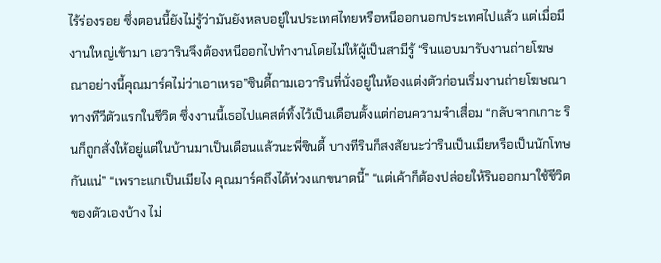ไร้ร่องรอย ซึ่งตอนนี้ยังไม่รู้ว่ามันยังหลบอยู่ในประเทศไทยหรือหนีออกนอกประเทศไปแล้ว แต่เมื่อมีงานใหญ่เข้ามา เอวารินจึงต้องหนีออกไปทำงานโดยไม่ให้ผู้เป็นสามีรู้ “รินแอบมารับงานถ่ายโฆษณาอย่างนี้คุณมาร์คไม่ว่าเอาเหรอ”ซินดี้ถามเอวารินที่นั่งอยู่ในห้องแต่งตัวก่อนเริ่มงานถ่ายโฆษณาทางทีวีตัวแรกในชีวิต ซึ่งงานนี้เธอไปแคสต์ทิ้งไว้เป็นเดือนตั้งแต่ก่อนความจำเสื่อม “กลับจากเกาะ รินก็ถูกสั่งให้อยู่แต่ในบ้านมาเป็นเดือนแล้วนะพี่ซินดี้ บางทีรินก็สงสัยนะว่ารินเป็นเมียหรือเป็นนักโทษกันแน่” “เพราะแกเป็นเมียไง คุณมาร์คถึงได้ห่วงแกขนาดนี้” “แต่เค้าก็ต้องปล่อยให้รินออกมาใช้ชีวิตของตัวเองบ้าง ไม่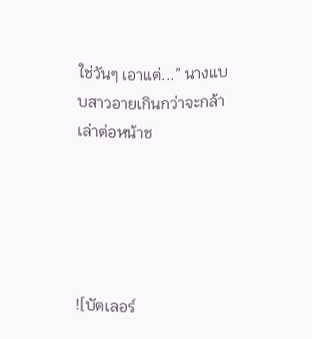ใช่วันๆ เอาแต่...” นางแบบสาวอายเกินกว่าจะกล้าเล่าต่อหน้าช





![บัตเลอร์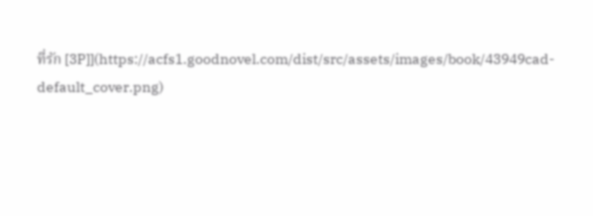ที่รัก [3P]](https://acfs1.goodnovel.com/dist/src/assets/images/book/43949cad-default_cover.png)